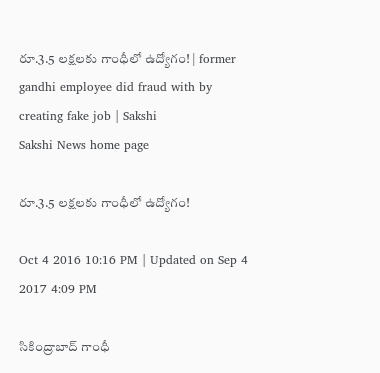రూ.3.5 లక్షలకు గాంధీలో ఉద్యోగం! | former gandhi employee did fraud with by creating fake job | Sakshi
Sakshi News home page

రూ.3.5 లక్షలకు గాంధీలో ఉద్యోగం!

Oct 4 2016 10:16 PM | Updated on Sep 4 2017 4:09 PM

సికింద్రాబాద్‌ గాంధీ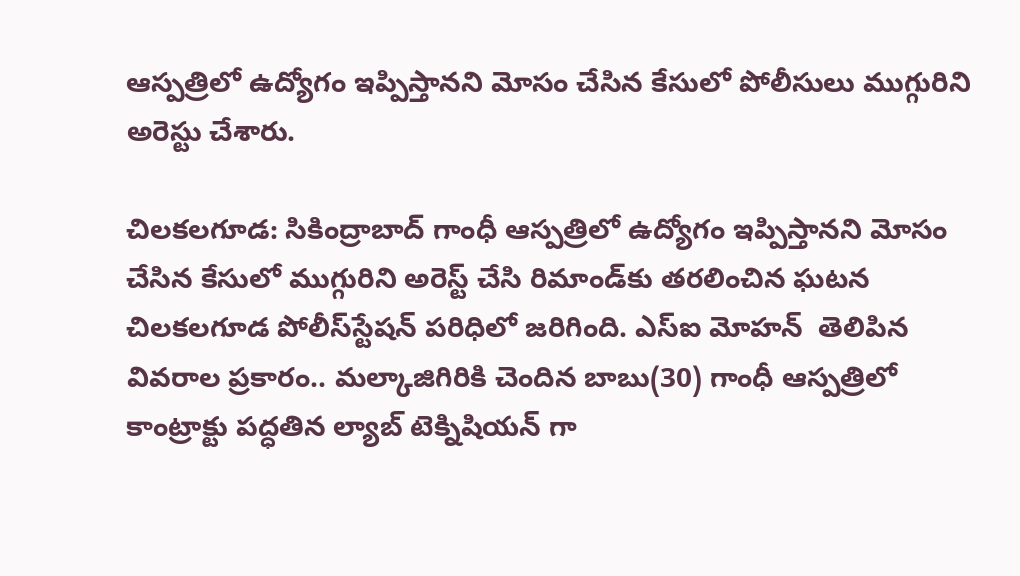ఆస్పత్రిలో ఉద్యోగం ఇప్పిస్తానని మోసం చేసిన కేసులో పోలీసులు ముగ్గురిని అరెస్టు చేశారు.

చిలకలగూడ: సికింద్రాబాద్‌ గాంధీ ఆస్పత్రిలో ఉద్యోగం ఇప్పిస్తానని మోసం చేసిన కేసులో ముగ్గురిని అరెస్ట్‌ చేసి రిమాండ్‌కు తరలించిన ఘటన చిలకలగూడ పోలీస్‌స్టేషన్ పరిధిలో జరిగింది. ఎస్‌ఐ మోహన్  తెలిపిన వివరాల ప్రకారం.. మల్కాజిగిరికి చెందిన బాబు(30) గాంధీ ఆస్పత్రిలో కాంట్రాక్టు పద్ధతిన ల్యాబ్‌ టెక్నిషియన్ గా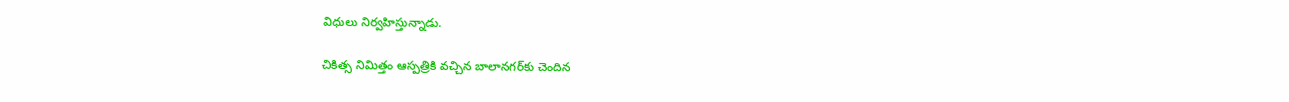విధులు నిర్వహిస్తున్నాడు.

చికిత్స నిమిత్తం ఆస్పత్రికి వచ్చిన బాలానగర్‌కు చెందిన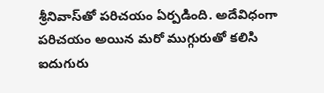శ్రీనివాస్‌తో పరిచయం ఏర్పడింది. అదేవిధంగా పరిచయం అయిన మరో ముగ్గురుతో కలిసి ఐదుగురు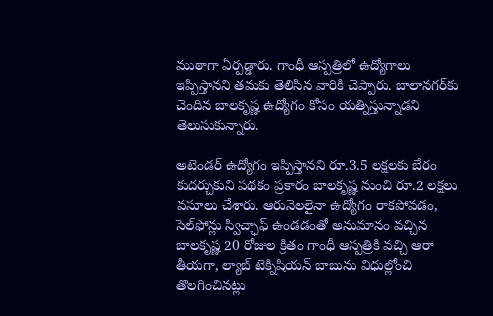ముఠాగా ఏర్పడ్డారు. గాంధీ ఆస్పత్రిలో ఉద్యోగాలు ఇప్పిస్తానని తమకు తెలిసిన వారికి చెప్పారు. బాలానగర్‌కు చెందిన బాలకృష్ణ ఉద్యోగం కోసం యత్నిస్తున్నాడని తెలుసుకున్నారు.

అటెండర్‌ ఉద్యోగం ఇప్పిస్తానని రూ.3.5 లక్షలకు బేరం కుదర్చుకుని పథకం ప్రకారం బాలకృష్ణ నుంచి రూ.2 లక్షలు వసూలు చేశారు. ఆరునెలలైనా ఉద్యోగం రాకపోవడం, సెల్‌ఫోన్లు స్విచ్ఛాఫ్‌ ఉండడంతో అనుమానం వచ్చిన బాలకృష్ణ 20 రోజుల క్రితం గాంధీ ఆస్పత్రికి వచ్చి ఆరా తీయగా, ల్యాబ్‌ టెక్నిషియన్ బాబును విధుల్లోంచి తొలగించినట్లు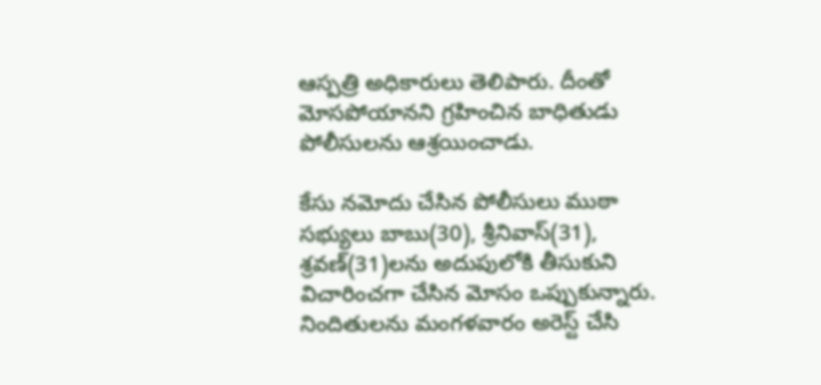ఆస్పత్రి అధికారులు తెలిపారు. దీంతో మోసపోయానని గ్రహించిన బాధితుడు పోలీసులను ఆశ్రయించాడు.

కేసు నమోదు చేసిన పోలీసులు ముఠా సభ్యులు బాబు(30), శ్రీనివాస్‌(31), శ్రవణ్‌(31)లను అదుపులోకి తీసుకుని విచారించగా చేసిన మోసం ఒప్పుకున్నారు. నిందితులను మంగళవారం అరెస్ట్‌ చేసి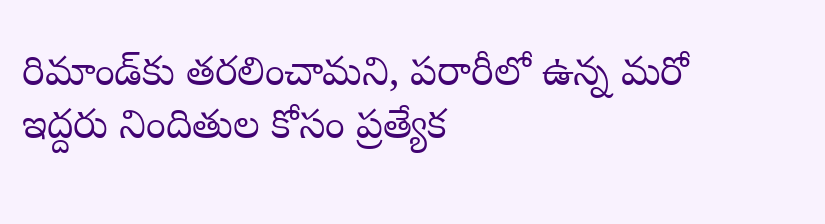రిమాండ్‌కు తరలించామని, పరారీలో ఉన్న మరో ఇద్దరు నిందితుల కోసం ప్రత్యేక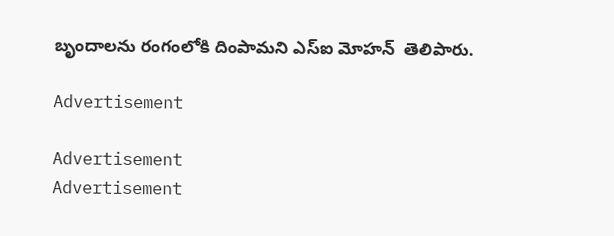బృందాలను రంగంలోకి దింపామని ఎస్‌ఐ మోహన్  తెలిపారు.

Advertisement

Advertisement
Advertisement